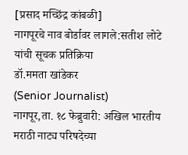[प्रसाद मच्छिंद्र कांबळी]
नागपूरचे नाव बोर्डावर लागले:सतीश लोटे यांची सूचक प्रतिक्रिया
डॉ.ममता खांडेकर
(Senior Journalist)
नागपूर,ता. १८ फेब्रुवारी: अखिल भारतीय मराठी नाट्य परिषदेच्या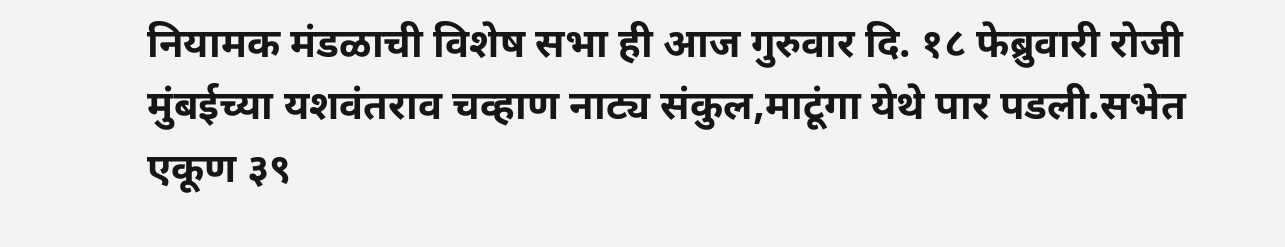नियामक मंडळाची विशेष सभा ही आज गुरुवार दि. १८ फेब्रुवारी रोजी मुंबईच्या यशवंतराव चव्हाण नाट्य संकुल,माटूंगा येथे पार पडली.सभेत एकूण ३९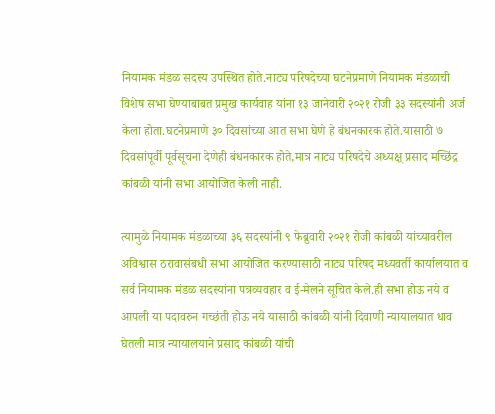नियामक मंडळ सदस्य उपस्थित होते.नाट्य परिषदेच्या घटनेप्रमाणे नियामक मंडळाची विशेष सभा घेण्याबाबत प्रमुख कार्यवाह यांना १३ जानेवारी २०२१ रोजी ३३ सदस्यांनी अर्ज केला होता.घटनेप्रमाणे ३० दिवसांच्या आत सभा घेणे हे बंधनकारक होते.यासाठी ७ दिवसांपूर्वी पूर्वसूचना देणेही बंधनकारक होते,मात्र नाट्य परिषदेचे अध्यक्ष् प्रसाद मच्छिंद्र कांबळी यांनी सभा आयोजित केली नाही.

त्यामुळे नियामक मंडळाच्या ३६ सदस्यांनी ९ फेब्रुवारी २०२१ रोजी कांबळी यांच्यावरील अविश्वास ठरावासंबधी सभा आयोजित करण्यासाठी नाट्य परिषद मध्यवर्ती कार्यालयात व सर्व नियामक मंडळ सदस्यांना पत्रव्यवहार व ई-मेलने सूचित केले.ही सभा होऊ नये व आपली या पदावरुन गच्छंती होऊ नये यासाठी कांबळी यांनी दिवाणी न्यायालयात धाव घेतली मात्र न्यायालयाने प्रसाद कांबळी यांची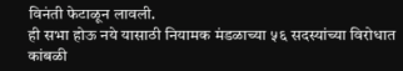विनंती फेटाळून लावली.
ही सभा होऊ नये यासाठी नियामक मंडळाच्या ५६ सदस्यांच्या विरोधात कांबळी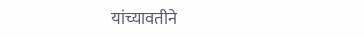यांच्यावतीने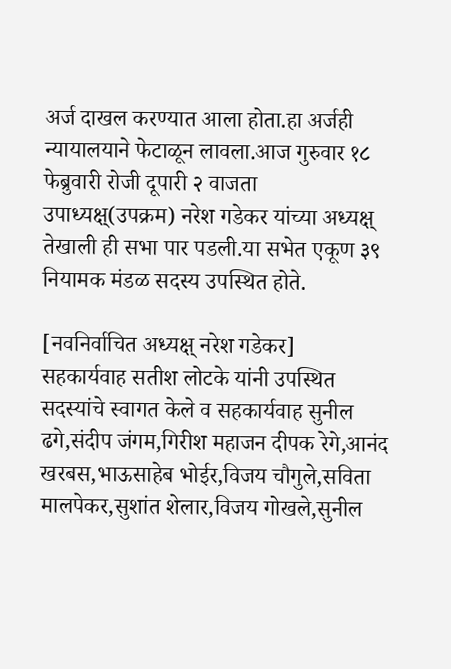अर्ज दाखल करण्यात आला होता.हा अर्जही न्यायालयाने फेटाळून लावला.आज गुरुवार १८ फेब्रुवारी रोजी दूपारी २ वाजता उपाध्यक्ष्(उपक्रम) नरेश गडेकर यांच्या अध्यक्ष् तेखाली ही सभा पार पडली.या सभेत एकूण ३९ नियामक मंडळ सदस्य उपस्थित होते.

[नवनिर्वाचित अध्यक्ष् नरेश गडेकर]
सहकार्यवाह सतीश लोटके यांनी उपस्थित सदस्यांचे स्वागत केले व सहकार्यवाह सुनील ढगे,संदीप जंगम,गिरीश महाजन दीपक रेगे,आनंद खरबस,भाऊसाहेब भोईर,विजय चौगुले,सविता मालपेकर,सुशांत शेलार,विजय गोखले,सुनील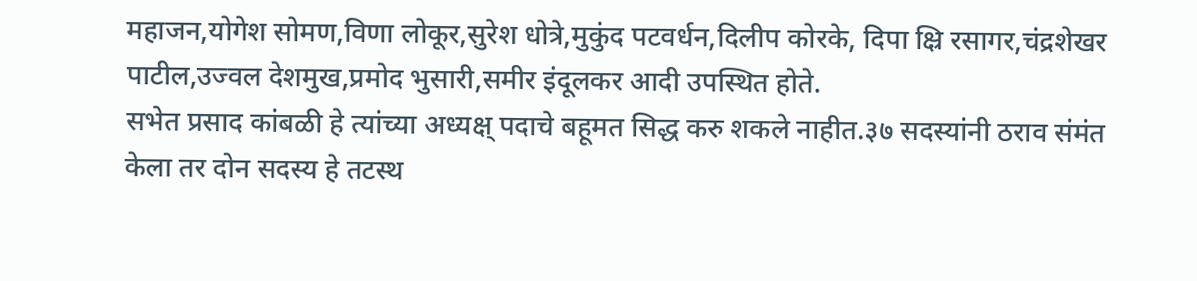महाजन,योगेश सोमण,विणा लोकूर,सुरेश धोत्रे,मुकुंद पटवर्धन,दिलीप कोरके, दिपा क्ष्रि रसागर,चंद्रशेखर पाटील,उज्वल देशमुख,प्रमोद भुसारी,समीर इंदूलकर आदी उपस्थित होते.
सभेत प्रसाद कांबळी हे त्यांच्या अध्यक्ष् पदाचे बहूमत सिद्ध करु शकले नाहीत.३७ सदस्यांनी ठराव संमंत केला तर दोन सदस्य हे तटस्थ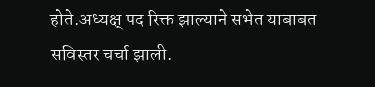होते.अध्यक्ष् पद रिक्त झाल्याने सभेत याबाबत सविस्तर चर्चा झाली.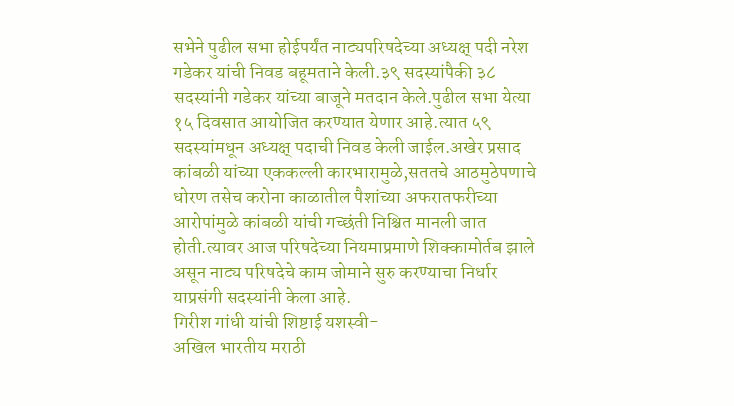सभेने पुढील सभा होईपर्यंत नाट्यपरिषदेच्या अध्यक्ष् पदी नरेश गडेकर यांची निवड बहूमताने केली.३९ सदस्यांपैकी ३८ सदस्यांनी गडेकर यांच्या बाजूने मतदान केले.पुढील सभा येत्या १५ दिवसात आयोजित करण्यात येणार आहे.त्यात ५९ सदस्यांमधून अध्यक्ष् पदाची निवड केली जाईल.अखेर प्रसाद कांबळी यांच्या एककल्ली कारभारामुळे,सततचे आठमुठेपणाचे धोरण तसेच करोना काळातील पैशांच्या अफरातफरीच्या आरोपांमुळे कांबळी यांची गच्छंती निश्चित मानली जात होती.त्यावर आज परिषदेच्या नियमाप्रमाणे शिक्कामोर्तब झाले असून नाट्य परिषदेचे काम जोमाने सुरु करण्याचा निर्धार याप्रसंगी सदस्यांनी केला आहे.
गिरीश गांधी यांची शिष्टाई यशस्वी-
अखिल भारतीय मराठी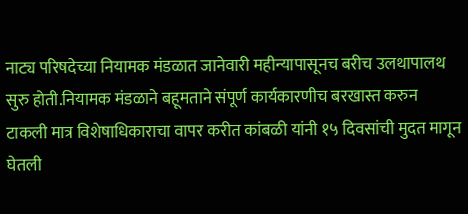नाट्य परिषदेच्या नियामक मंडळात जानेवारी महीन्यापासूनच बरीच उलथापालथ सुरु होती.नियामक मंडळाने बहूमताने संपूर्ण कार्यकारणीच बरखास्त करुन टाकली मात्र विशेषाधिकाराचा वापर करीत कांबळी यांनी १५ दिवसांची मुदत मागून घेतली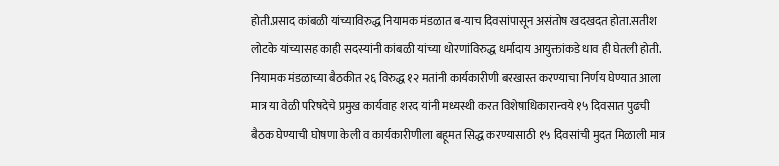होती.प्रसाद कांबळी यांच्याविरुद्ध नियामक मंडळात ब-याच दिवसांपासून असंतोष खदखदत होता.सतीश लोटके यांच्यासह काही सदस्यांनी कांबळी यांच्या धोरणांविरुद्ध धर्मादाय आयुक्तांकडे धाव ही घेतली होती.
नियामक मंडळाच्या बैठकीत २६ विरुद्ध १२ मतांनी कार्यकारीणी बरखास्त करण्याचा निर्णय घेण्यात आला मात्र या वेळी परिषदेचे प्रमुख कार्यवाह शरद यांनी मध्यस्थी करत विशेषाधिकारान्वये १५ दिवसात पुढची बैठक घेण्याची घोषणा केली व कार्यकारीणीला बहूमत सिद्ध करण्यासाठी १५ दिवसांची मुदत मिळाली मात्र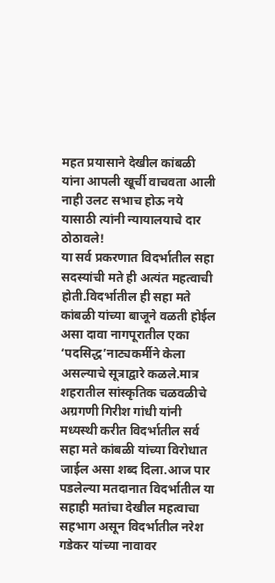महत प्रयासाने देखील कांबळी यांना आपली खूर्ची वाचवता आली नाही उलट सभाच होऊ नये यासाठी त्यांनी न्यायालयाचे दार ठोठावले!
या सर्व प्रकरणात विदर्भातील सहा सदस्यांची मते ही अत्यंत महत्वाची होती.विदर्भातील ही सहा मते कांबळी यांच्या बाजूने वळती होईल असा दावा नागपूरातील एका ‘पदसिद्ध’नाट्यकर्मीने केला असल्याचे सूत्राद्वारे कळले.मात्र शहरातील सांस्कृतिक चळवळीचे अग्रगणी गिरीश गांधी यांनी मध्यस्थी करीत विदर्भातील सर्व सहा मते कांबळी यांच्या विरोधात जाईल असा शब्द दिला.आज पार पडलेल्या मतदानात विदर्भातील या सहाही मतांचा देखील महत्वाचा सहभाग असून विदर्भातील नरेश गडेकर यांच्या नावावर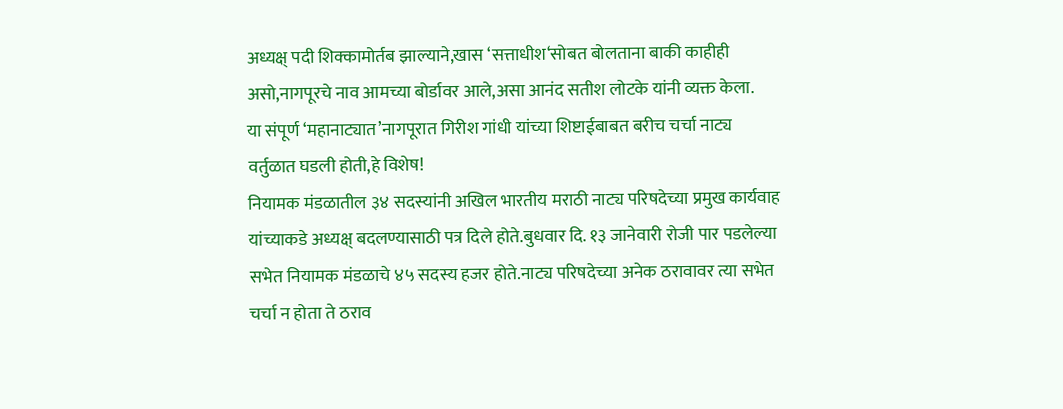अध्यक्ष् पदी शिक्कामोर्तब झाल्याने,खास ‘सत्ताधीश‘सोबत बोलताना बाकी काहीही असो,नागपूरचे नाव आमच्या बोर्डावर आले,असा आनंद सतीश लोटके यांनी व्यक्त केला.
या संपूर्ण ‘महानाट्यात’नागपूरात गिरीश गांधी यांच्या शिष्टाईबाबत बरीच चर्चा नाट्य वर्तुळात घडली होती,हे विशेष!
नियामक मंडळातील ३४ सदस्यांनी अखिल भारतीय मराठी नाट्य परिषदेच्या प्रमुख कार्यवाह यांच्याकडे अध्यक्ष् बदलण्यासाठी पत्र दिले होते.बुधवार दि. १३ जानेवारी रोजी पार पडलेल्या सभेत नियामक मंडळाचे ४५ सदस्य हजर होते.नाट्य परिषदेच्या अनेक ठरावावर त्या सभेत चर्चा न होता ते ठराव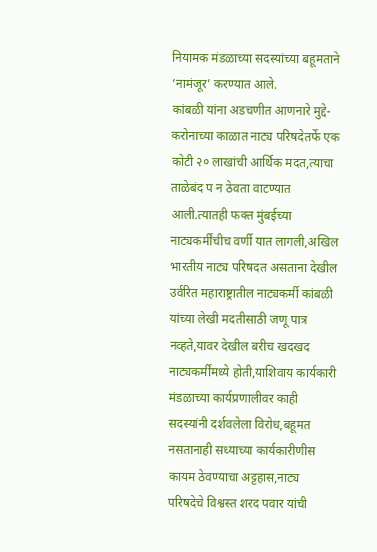नियामक मंडळाच्या सदस्यांच्या बहूमताने ‘नामंजूर’ करण्यात आले.
कांबळी यांना अडचणीत आणनारे मुद्दे-
करोनाच्या काळात नाट्य परिषदेतर्फे एक कोटी २० लाखांची आर्थिक मदत,त्याचा ताळेबंद प न ठेवता वाटण्यात आली.त्यातही फक्त मुंबईच्या नाट्यकर्मींचीच वर्णी यात लागली,अखिल भारतीय नाट्य परिषदत असताना देखील उर्वरित महाराष्ट्रातील नाट्यकर्मी कांबळी यांच्या लेखी मदतीसाठी जणू पात्र नव्हते,यावर देखील बरीच खदखद नाट्यकर्मींमध्ये होती,याशिवाय कार्यकारी मंडळाच्या कार्यप्रणालीवर काही सदस्यांनी दर्शवलेला विरोध,बहूमत नसतानाही सध्याच्या कार्यकारीणीस कायम ठेवण्याचा अट्टहास,नाट्य परिषदेचे विश्वस्त शरद पवार यांची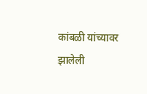कांबळी यांच्यावर झालेली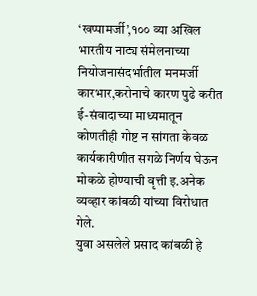‘खप्पामर्जी’,१०० व्या अखिल भारतीय नाट्य संमेलनाच्या नियोजनासंदर्भातील मनमर्जी कारभार,करोनाचे कारण पुढे करीत ई-संवादाच्या माध्यमातून कोणतीही गोष्ट न सांगता केवळ कार्यकारीणीत सगळे निर्णय घेऊन मोकळे होण्याची वृत्ती इ.अनेक व्यव्हार कांबळी यांच्या विरोधात गेले.
युवा असलेले प्रसाद कांबळी हे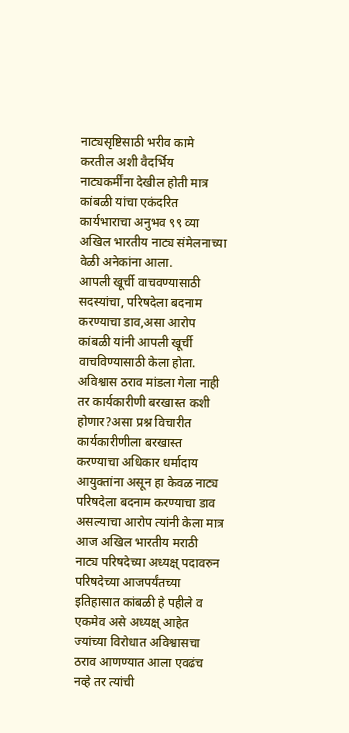नाट्यसृष्टिसाठी भरीव कामे करतील अशी वैदर्भिय नाट्यकर्मींना देखील होती मात्र कांबळी यांचा एकंदरित कार्यभाराचा अनुभव ९९ व्या अखिल भारतीय नाट्य संमेलनाच्या वेळी अनेकांना आला.
आपली खूर्ची वाचवण्यासाठी सदस्यांचा, परिषदेला बदनाम करण्याचा डाव,असा आरोप कांबळी यांनी आपली खूर्ची वाचविण्यासाठी केला होता. अविश्वास ठराव मांडला गेला नाही तर कार्यकारीणी बरखास्त कशी होणार?असा प्रश्न विचारीत कार्यकारीणीला बरखास्त करण्याचा अधिकार धर्मादाय आयुक्तांना असून हा केवळ नाट्य परिषदेला बदनाम करण्याचा डाव असल्याचा आरोप त्यांनी केला मात्र आज अखिल भारतीय मराठी नाट्य परिषदेच्या अध्यक्ष् पदावरुन परिषदेच्या आजपर्यंतच्या इतिहासात कांबळी हे पहीले व एकमेव असे अध्यक्ष् आहेत ज्यांच्या विरोधात अविश्वासचा ठराव आणण्यात आला एवढंच नव्हे तर त्यांची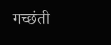गच्छंती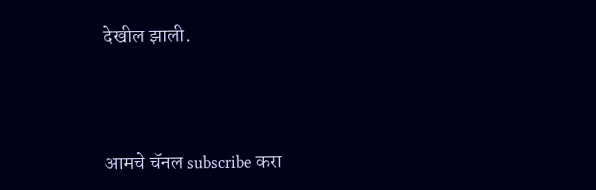देखील झाली.




आमचे चॅनल subscribe करा